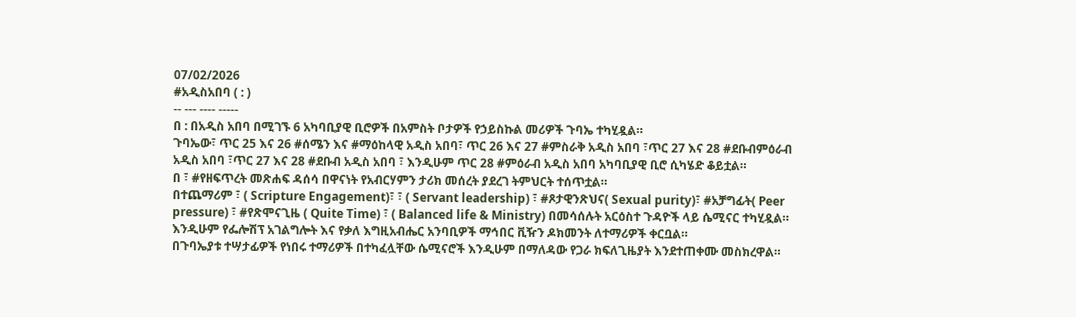07/02/2026
#አዲስአበባ ( : )
-- --- ---- -----
በ : በአዲስ አበባ በሚገኙ 6 አካባቢያዊ ቢሮዎች በአምስት ቦታዎች የኃይስኩል መሪዎች ጉባኤ ተካሂዷል።
ጉባኤው፣ ጥር 25 እና 26 #ሰሜን እና #ማዕከላዊ አዲስ አበባ፣ ጥር 26 እና 27 #ምስራቅ አዲስ አበባ ፣ጥር 27 እና 28 #ደቡብምዕራብ አዲስ አበባ ፣ጥር 27 እና 28 #ደቡብ አዲስ አበባ ፣ እንዲሁም ጥር 28 #ምዕራብ አዲስ አበባ አካባቢያዊ ቢሮ ሲካሄድ ቆይቷል።
በ ፣ #የዘፍጥረት መጽሐፍ ዳሰሳ በዋናነት የአብርሃምን ታሪክ መሰረት ያደረገ ትምህርት ተሰጥቷል።
በተጨማሪም ፣ ( Scripture Engagement)፣ ፣ ( Servant leadership) ፣ #ጾታዊንጽህና( Sexual purity)፣ #አቻግፊት( Peer pressure) ፣ #የጽሞናጊዜ ( Quite Time) ፣ ( Balanced life & Ministry) በመሳሰሉት አርዕስተ ጉዳዮች ላይ ሴሚናር ተካሂዷል።
እንዲሁም የፌሎሽፕ አገልግሎት እና የቃለ እግዚአብሔር አንባቢዎች ማኅበር ቪዥን ዶክመንት ለተማሪዎች ቀርቧል።
በጉባኤያቱ ተሣታፊዎች የነበሩ ተማሪዎች በተካፈሏቸው ሴሚናሮች እንዲሁም በማለዳው የጋራ ክፍለጊዜያት እንደተጠቀሙ መስክረዋል።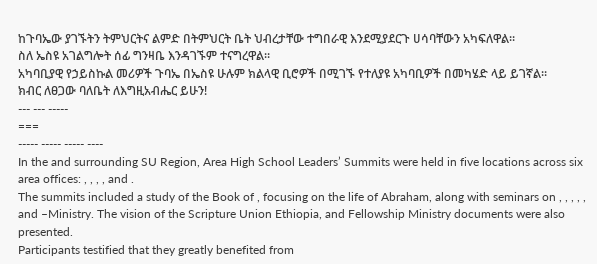ከጉባኤው ያገኙትን ትምህርትና ልምድ በትምህርት ቤት ህብረታቸው ተግበራዊ እንደሚያደርጉ ሀሳባቸውን አካፍለዋል።
ስለ ኤስዩ አገልግሎት ሰፊ ግንዛቤ እንዳገኙም ተናግረዋል።
አካባቢያዊ የኃይስኩል መሪዎች ጉባኤ በኤስዩ ሁሉም ክልላዊ ቢሮዎች በሚገኙ የተለያዩ አካባቢዎች በመካሄድ ላይ ይገኛል።
ክብር ለፀጋው ባለቤት ለእግዚአብሔር ይሁን!
--- --- -----
===
----- ----- ----- ----
In the and surrounding SU Region, Area High School Leaders’ Summits were held in five locations across six area offices: , , , , and .
The summits included a study of the Book of , focusing on the life of Abraham, along with seminars on , , , , , and –Ministry. The vision of the Scripture Union Ethiopia, and Fellowship Ministry documents were also presented.
Participants testified that they greatly benefited from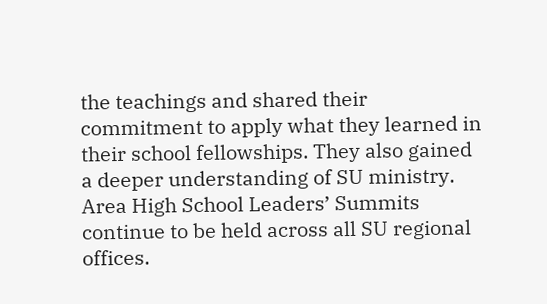the teachings and shared their commitment to apply what they learned in their school fellowships. They also gained a deeper understanding of SU ministry.
Area High School Leaders’ Summits continue to be held across all SU regional offices.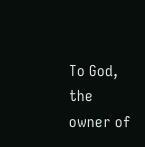To God, the owner of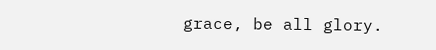grace, be all glory.